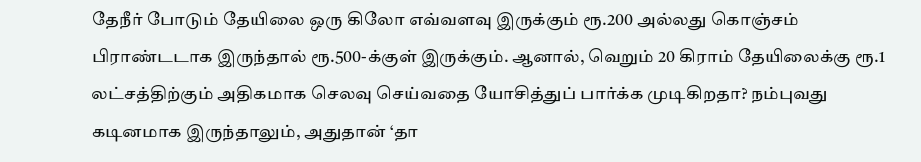தேநீர் போடும் தேயிலை ஒரு கிலோ எவ்வளவு இருக்கும் ரூ.200 அல்லது கொஞ்சம் பிராண்டடாக இருந்தால் ரூ.500-க்குள் இருக்கும். ஆனால், வெறும் 20 கிராம் தேயிலைக்கு ரூ.1 லட்சத்திற்கும் அதிகமாக செலவு செய்வதை யோசித்துப் பார்க்க முடிகிறதா? நம்புவது கடினமாக இருந்தாலும், அதுதான் ‘தா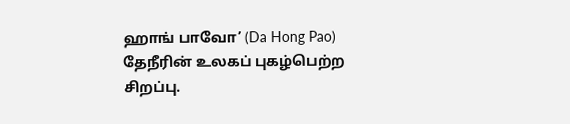ஹாங் பாவோ’ (Da Hong Pao) தேநீரின் உலகப் புகழ்பெற்ற சிறப்பு.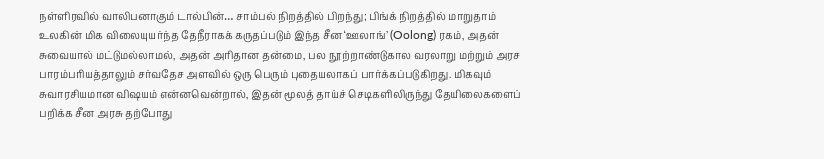நள்ளிரவில் வாலிபனாகும் டால்பின்… சாம்பல் நிறத்தில் பிறந்து; பிங்க் நிறத்தில் மாறுதாம்
உலகின் மிக விலையுயர்ந்த தேநீராகக் கருதப்படும் இந்த சீன ‘ஊலாங்’ (Oolong) ரகம், அதன் சுவையால் மட்டுமல்லாமல், அதன் அரிதான தன்மை, பல நூற்றாண்டுகால வரலாறு மற்றும் அரச பாரம்பரியத்தாலும் சர்வதேச அளவில் ஒரு பெரும் புதையலாகப் பார்க்கப்படுகிறது. மிகவும் சுவாரசியமான விஷயம் என்னவென்றால், இதன் மூலத் தாய்ச் செடிகளிலிருந்து தேயிலைகளைப் பறிக்க சீன அரசு தற்போது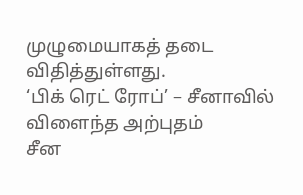முழுமையாகத் தடை விதித்துள்ளது.
‘பிக் ரெட் ரோப்’ – சீனாவில் விளைந்த அற்புதம்
சீன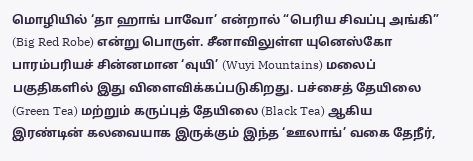மொழியில் ‘தா ஹாங் பாவோ’ என்றால் “பெரிய சிவப்பு அங்கி” (Big Red Robe) என்று பொருள். சீனாவிலுள்ள யுனெஸ்கோ பாரம்பரியச் சின்னமான ‘வுயி’ (Wuyi Mountains) மலைப் பகுதிகளில் இது விளைவிக்கப்படுகிறது. பச்சைத் தேயிலை (Green Tea) மற்றும் கருப்புத் தேயிலை (Black Tea) ஆகிய இரண்டின் கலவையாக இருக்கும் இந்த ‘ஊலாங்’ வகை தேநீர்,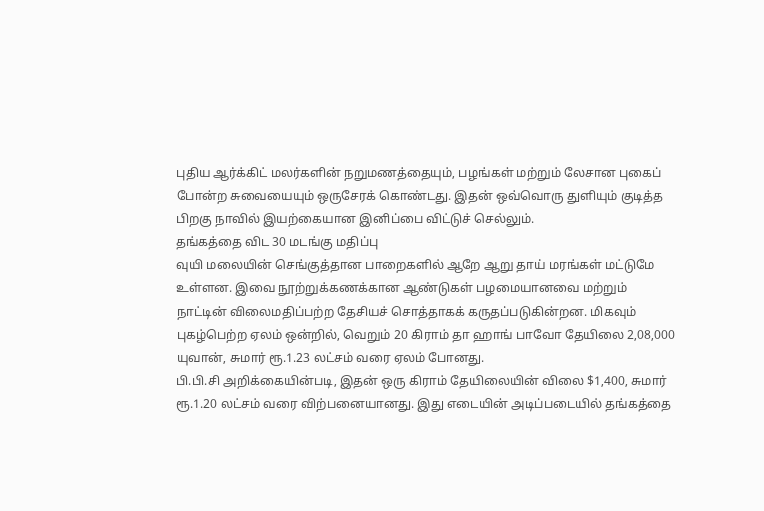புதிய ஆர்க்கிட் மலர்களின் நறுமணத்தையும், பழங்கள் மற்றும் லேசான புகைப் போன்ற சுவையையும் ஒருசேரக் கொண்டது. இதன் ஒவ்வொரு துளியும் குடித்த பிறகு நாவில் இயற்கையான இனிப்பை விட்டுச் செல்லும்.
தங்கத்தை விட 30 மடங்கு மதிப்பு
வுயி மலையின் செங்குத்தான பாறைகளில் ஆறே ஆறு தாய் மரங்கள் மட்டுமே உள்ளன. இவை நூற்றுக்கணக்கான ஆண்டுகள் பழமையானவை மற்றும் நாட்டின் விலைமதிப்பற்ற தேசியச் சொத்தாகக் கருதப்படுகின்றன. மிகவும் புகழ்பெற்ற ஏலம் ஒன்றில், வெறும் 20 கிராம் தா ஹாங் பாவோ தேயிலை 2,08,000 யுவான், சுமார் ரூ.1.23 லட்சம் வரை ஏலம் போனது.
பி.பி.சி அறிக்கையின்படி, இதன் ஒரு கிராம் தேயிலையின் விலை $1,400, சுமார் ரூ.1.20 லட்சம் வரை விற்பனையானது. இது எடையின் அடிப்படையில் தங்கத்தை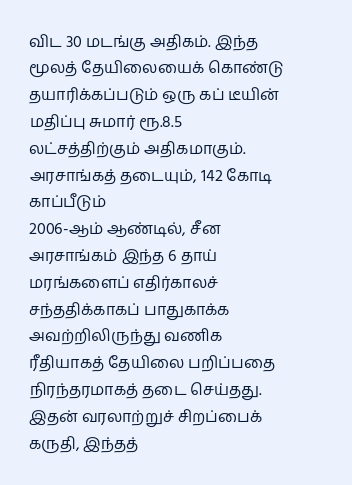விட 30 மடங்கு அதிகம். இந்த மூலத் தேயிலையைக் கொண்டு தயாரிக்கப்படும் ஒரு கப் டீயின் மதிப்பு சுமார் ரூ.8.5 லட்சத்திற்கும் அதிகமாகும்.
அரசாங்கத் தடையும், 142 கோடி காப்பீடும்
2006-ஆம் ஆண்டில், சீன அரசாங்கம் இந்த 6 தாய் மரங்களைப் எதிர்காலச் சந்ததிக்காகப் பாதுகாக்க அவற்றிலிருந்து வணிக ரீதியாகத் தேயிலை பறிப்பதை நிரந்தரமாகத் தடை செய்தது. இதன் வரலாற்றுச் சிறப்பைக் கருதி, இந்தத்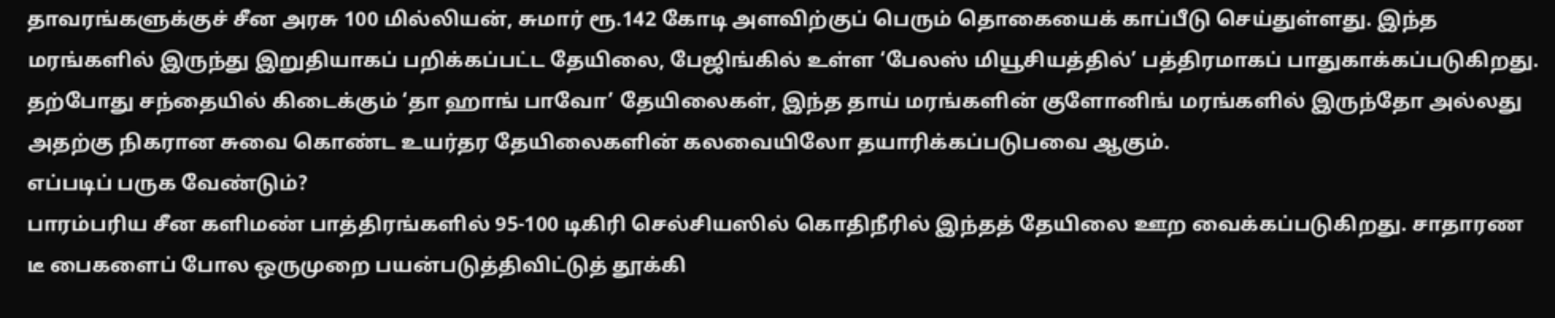தாவரங்களுக்குச் சீன அரசு 100 மில்லியன், சுமார் ரூ.142 கோடி அளவிற்குப் பெரும் தொகையைக் காப்பீடு செய்துள்ளது. இந்த மரங்களில் இருந்து இறுதியாகப் பறிக்கப்பட்ட தேயிலை, பேஜிங்கில் உள்ள ‘பேலஸ் மியூசியத்தில்’ பத்திரமாகப் பாதுகாக்கப்படுகிறது. தற்போது சந்தையில் கிடைக்கும் ‘தா ஹாங் பாவோ’ தேயிலைகள், இந்த தாய் மரங்களின் குளோனிங் மரங்களில் இருந்தோ அல்லது அதற்கு நிகரான சுவை கொண்ட உயர்தர தேயிலைகளின் கலவையிலோ தயாரிக்கப்படுபவை ஆகும்.
எப்படிப் பருக வேண்டும்?
பாரம்பரிய சீன களிமண் பாத்திரங்களில் 95-100 டிகிரி செல்சியஸில் கொதிநீரில் இந்தத் தேயிலை ஊற வைக்கப்படுகிறது. சாதாரண டீ பைகளைப் போல ஒருமுறை பயன்படுத்திவிட்டுத் தூக்கி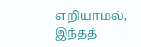எறியாமல், இந்தத்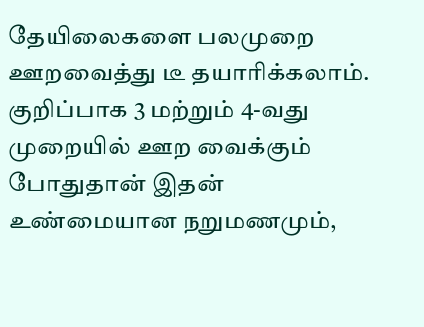தேயிலைகளை பலமுறை ஊறவைத்து டீ தயாரிக்கலாம். குறிப்பாக 3 மற்றும் 4-வது முறையில் ஊற வைக்கும் போதுதான் இதன் உண்மையான நறுமணமும்,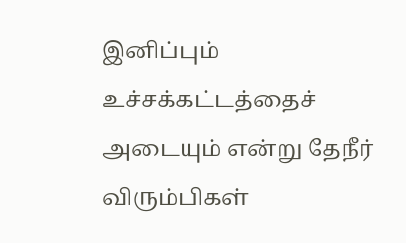இனிப்பும் உச்சக்கட்டத்தைச் அடையும் என்று தேநீர் விரும்பிகள்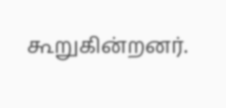கூறுகின்றனர்.